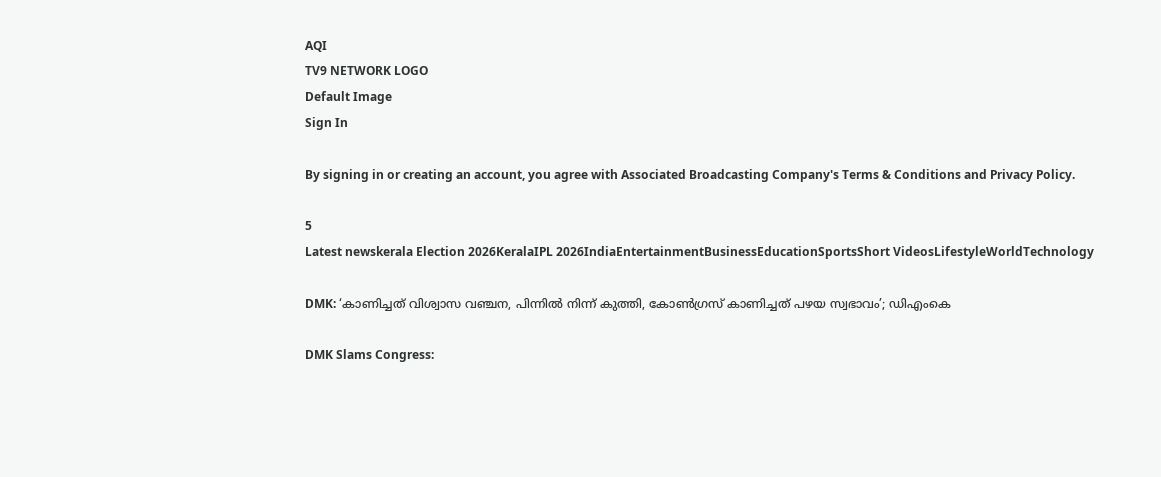AQI
TV9 NETWORK LOGO
Default Image
Sign In

By signing in or creating an account, you agree with Associated Broadcasting Company's Terms & Conditions and Privacy Policy.

5
Latest newskerala Election 2026KeralaIPL 2026IndiaEntertainmentBusinessEducationSportsShort VideosLifestyleWorldTechnology

DMK: ‘കാണിച്ചത് വിശ്വാസ വഞ്ചന, പിന്നിൽ നിന്ന് കുത്തി, കോൺഗ്രസ് കാണിച്ചത് പഴയ സ്വഭാവം’; ഡിഎംകെ

DMK Slams Congress: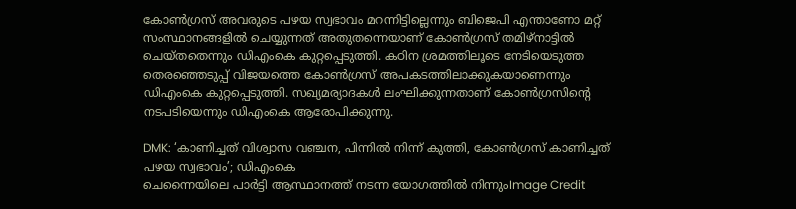കോൺഗ്രസ് അവരുടെ പഴയ സ്വഭാവം മറന്നിട്ടില്ലെന്നും ബിജെപി എന്താണോ മറ്റ് സംസ്ഥാനങ്ങളിൽ ചെയ്യുന്നത് അതുതന്നെയാണ് കോൺഗ്രസ് തമിഴ്‌നാട്ടിൽ ചെയ്തതെന്നും ഡിഎംകെ കുറ്റപ്പെടുത്തി. കഠിന ശ്രമത്തിലൂടെ നേടിയെടുത്ത തെരഞ്ഞെടുപ്പ് വിജയത്തെ കോൺഗ്രസ് അപകടത്തിലാക്കുകയാണെന്നും ഡിഎംകെ കുറ്റപ്പെടുത്തി. സഖ്യമര്യാദകൾ ലംഘിക്കുന്നതാണ് കോൺഗ്രസിൻ്റെ നടപടിയെന്നും ഡിഎംകെ ആരോപിക്കുന്നു.

DMK: ‘കാണിച്ചത് വിശ്വാസ വഞ്ചന, പിന്നിൽ നിന്ന് കുത്തി, കോൺഗ്രസ് കാണിച്ചത് പഴയ സ്വഭാവം’; ഡിഎംകെ
ചെന്നൈയിലെ പാർട്ടി ആസ്ഥാനത്ത് നടന്ന യോഗത്തിൽ നിന്നുംImage Credit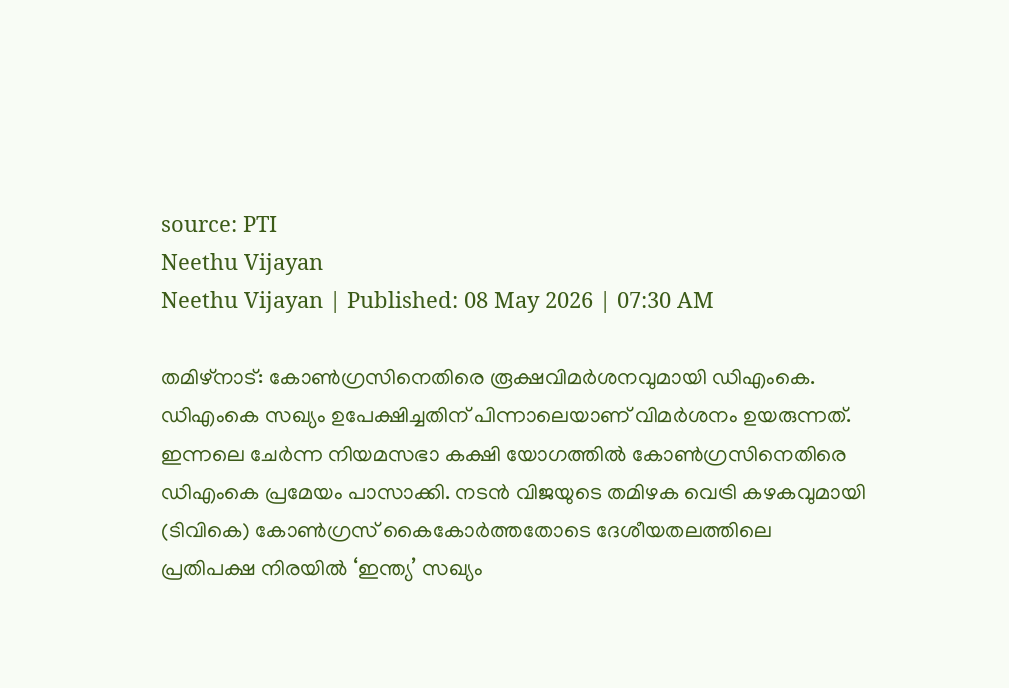source: PTI
Neethu Vijayan
Neethu Vijayan | Published: 08 May 2026 | 07:30 AM

തമിഴ്‌നാട്: കോൺഗ്രസിനെതിരെ രൂക്ഷവിമർശനവുമായി ഡിഎംകെ. ഡിഎംകെ സഖ്യം ഉപേക്ഷിച്ചതിന് പിന്നാലെയാണ് വിമർശനം ഉയരുന്നത്. ഇന്നലെ ചേർന്ന നിയമസഭാ കക്ഷി യോഗത്തിൽ കോൺഗ്രസിനെതിരെ ഡിഎംകെ പ്രമേയം പാസാക്കി. നടൻ വിജയുടെ തമിഴക വെട്രി കഴകവുമായി (ടിവികെ) കോൺഗ്രസ് കൈകോർത്തതോടെ ദേശീയതലത്തിലെ പ്രതിപക്ഷ നിരയിൽ ‘ഇന്ത്യ’ സഖ്യം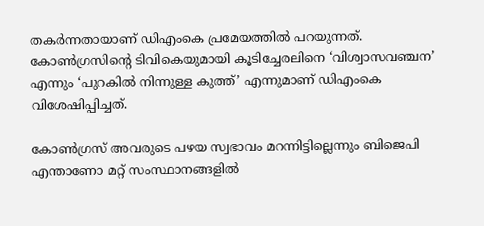തകർന്നതായാണ് ഡിഎംകെ പ്രമേയത്തിൽ പറയുന്നത്. കോൺഗ്രസിന്റെ ടിവികെയുമായി കൂടിച്ചേരലിനെ ‘വിശ്വാസവഞ്ചന’ എന്നും ‘പുറകിൽ നിന്നുള്ള കുത്ത്’ എന്നുമാണ് ഡിഎംകെ വിശേഷിപ്പിച്ചത്.

കോൺഗ്രസ് അവരുടെ പഴയ സ്വഭാവം മറന്നിട്ടില്ലെന്നും ബിജെപി എന്താണോ മറ്റ് സംസ്ഥാനങ്ങളിൽ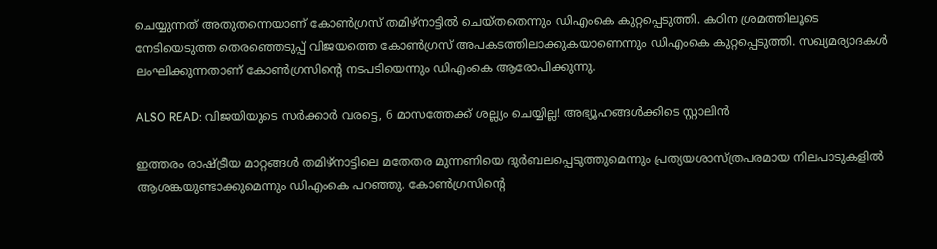ചെയ്യുന്നത് അതുതന്നെയാണ് കോൺഗ്രസ് തമിഴ്‌നാട്ടിൽ ചെയ്തതെന്നും ഡിഎംകെ കുറ്റപ്പെടുത്തി. കഠിന ശ്രമത്തിലൂടെ നേടിയെടുത്ത തെരഞ്ഞെടുപ്പ് വിജയത്തെ കോൺഗ്രസ് അപകടത്തിലാക്കുകയാണെന്നും ഡിഎംകെ കുറ്റപ്പെടുത്തി. സഖ്യമര്യാദകൾ ലംഘിക്കുന്നതാണ് കോൺഗ്രസിൻ്റെ നടപടിയെന്നും ഡിഎംകെ ആരോപിക്കുന്നു.

ALSO READ: വിജയിയുടെ സർക്കാർ വരട്ടെ, 6 മാസത്തേക്ക് ശല്ല്യം ചെയ്യില്ല! അഭ്യൂഹങ്ങൾക്കിടെ സ്റ്റാലിൻ

ഇത്തരം രാഷ്ട്രീയ മാറ്റങ്ങൾ തമിഴ്നാട്ടിലെ മതേതര മുന്നണിയെ ദുർബലപ്പെടുത്തുമെന്നും പ്രത്യയശാസ്ത്രപരമായ നിലപാടുകളിൽ ആശങ്കയുണ്ടാക്കുമെന്നും ഡിഎംകെ പറഞ്ഞു. കോൺഗ്രസിൻ്റെ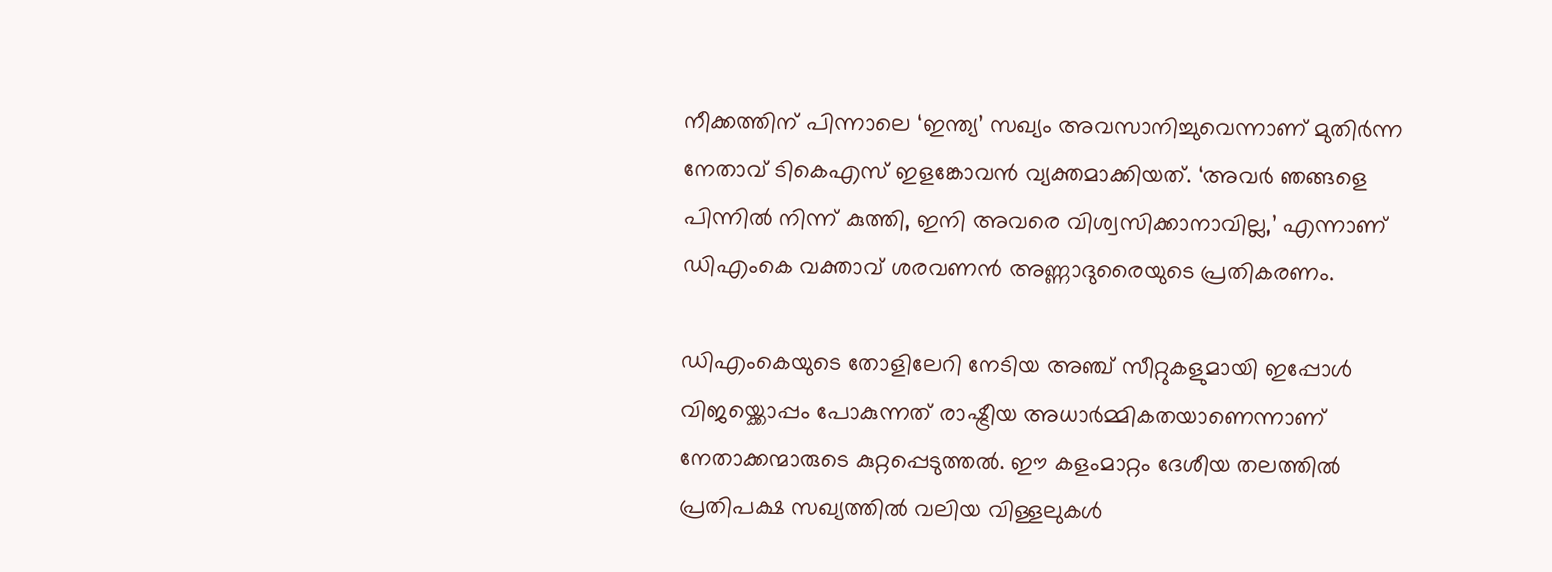നീക്കത്തിന് പിന്നാലെ ‘ഇന്ത്യ’ സഖ്യം അവസാനിച്ചുവെന്നാണ് മുതിർന്ന നേതാവ് ടികെഎസ് ഇളങ്കോവൻ വ്യക്തമാക്കിയത്. ‘അവർ ഞങ്ങളെ പിന്നിൽ നിന്ന് കുത്തി, ഇനി അവരെ വിശ്വസിക്കാനാവില്ല,’ എന്നാണ് ഡിഎംകെ വക്താവ് ശരവണൻ അണ്ണാദുരൈയുടെ പ്രതികരണം.

ഡിഎംകെയുടെ തോളിലേറി നേടിയ അഞ്ച് സീറ്റുകളുമായി ഇപ്പോൾ വിജയ്ക്കൊപ്പം പോകുന്നത് രാഷ്ട്രീയ അധാർമ്മികതയാണെന്നാണ് നേതാക്കന്മാരുടെ കുറ്റപ്പെടുത്തൽ. ഈ കളംമാറ്റം ദേശീയ തലത്തിൽ പ്രതിപക്ഷ സഖ്യത്തിൽ വലിയ വിള്ളലുകൾ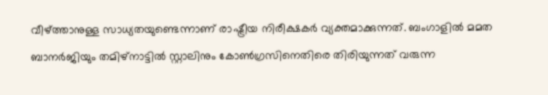വീഴ്ത്താനുള്ള സാധ്യതയുണ്ടെന്നാണ് രാഷ്ട്രീയ നിരീക്ഷകർ വ്യക്തമാക്കുന്നത്. ബംഗാളിൽ മമത ബാനർജിയും തമിഴ്‌നാട്ടിൽ സ്റ്റാലിനും കോൺഗ്രസിനെതിരെ തിരിയുന്നത് വരുന്ന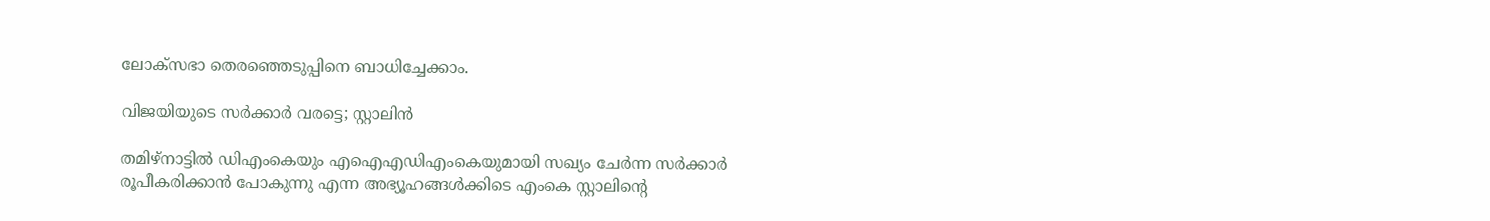ലോക്‌സഭാ തെരഞ്ഞെടുപ്പിനെ ബാധിച്ചേക്കാം.

വിജയിയുടെ സർക്കാർ വരട്ടെ; സ്റ്റാലിൻ

തമിഴ്നാട്ടിൽ ഡിഎംകെയും എഐഎഡിഎംകെയുമായി സഖ്യം ചേർന്ന സർക്കാർ രൂപീകരിക്കാൻ പോകുന്നു എന്ന അഭ്യൂഹങ്ങൾക്കിടെ എംകെ സ്റ്റാലിൻ്റെ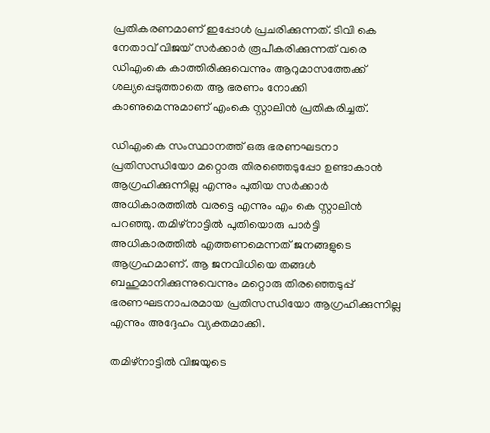പ്രതികരണമാണ് ഇപ്പോൾ പ്രചരിക്കുന്നത്. ടിവി കെ നേതാവ് വിജയ് സർക്കാർ രൂപീകരിക്കുന്നത് വരെ ഡിഎംകെ കാത്തിരിക്കുവെന്നും ആറുമാസത്തേക്ക് ശല്യപ്പെടുത്താതെ ആ ഭരണം നോക്കി കാണുമെന്നുമാണ് എംകെ സ്റ്റാലിൻ പ്രതികരിച്ചത്.

ഡിഎംകെ സംസ്ഥാനത്ത് ഒരു ഭരണഘടനാ പ്രതിസന്ധിയോ മറ്റൊരു തിരഞ്ഞെടുപ്പോ ഉണ്ടാകാൻ ആഗ്രഹിക്കുന്നില്ല എന്നും പുതിയ സർക്കാർ അധികാരത്തിൽ വരട്ടെ എന്നും എം കെ സ്റ്റാലിൻ പറഞ്ഞു. തമിഴ്നാട്ടിൽ പുതിയൊരു പാർട്ടി അധികാരത്തിൽ എത്തണമെന്നത് ജനങ്ങളുടെ ആഗ്രഹമാണ്. ആ ജനവിധിയെ തങ്ങൾ ബഹുമാനിക്കുന്നുവെന്നും മറ്റൊരു തിരഞ്ഞെടുപ്പ് ഭരണഘടനാപരമായ പ്രതിസന്ധിയോ ആഗ്രഹിക്കുന്നില്ല എന്നും അദ്ദേഹം വ്യക്തമാക്കി.

തമിഴ്നാട്ടിൽ വിജയുടെ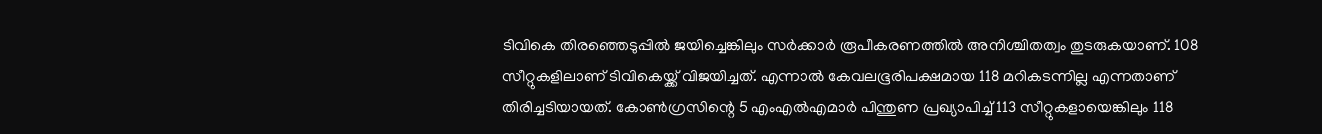ടിവികെ തിരഞ്ഞെടുപ്പിൽ ജയിച്ചെങ്കിലും സർക്കാർ രൂപീകരണത്തിൽ അനിശ്ചിതത്വം തുടരുകയാണ്. 108 സീറ്റുകളിലാണ് ടിവികെയ്ക്ക് വിജയിച്ചത്. എന്നാൽ കേവലഭൂരിപക്ഷമായ 118 മറികടന്നില്ല എന്നതാണ് തിരിച്ചടിയായത്. കോൺഗ്രസിന്റെ 5 എംഎൽഎമാർ പിന്തുണ പ്രഖ്യാപിച്ച് 113 സീറ്റുകളായെങ്കിലും 118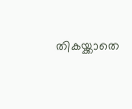തികയ്ക്കാതെ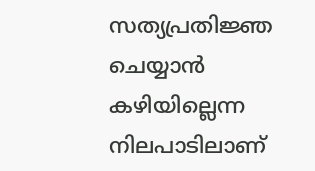സത്യപ്രതിജ്ഞ ചെയ്യാൻ കഴിയില്ലെന്ന നിലപാടിലാണ്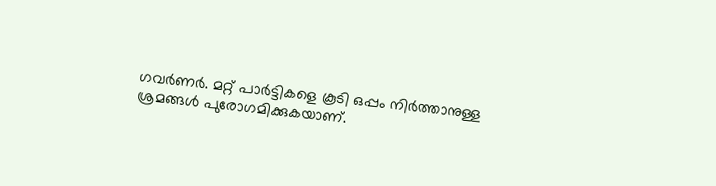ഗവർണർ. മറ്റ് പാർട്ടികളെ കൂടി ഒപ്പം നിർത്താനുള്ള ശ്രമങ്ങൾ പുരോഗമിക്കുകയാണ്.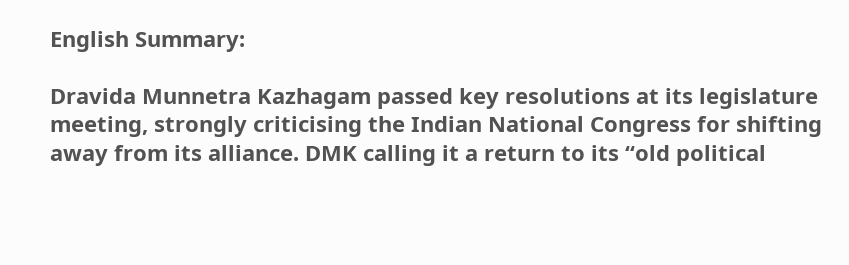English Summary:

Dravida Munnetra Kazhagam passed key resolutions at its legislature meeting, strongly criticising the Indian National Congress for shifting away from its alliance. DMK calling it a return to its “old political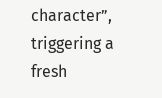character”, triggering a fresh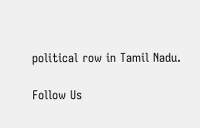political row in Tamil Nadu.

Follow Us